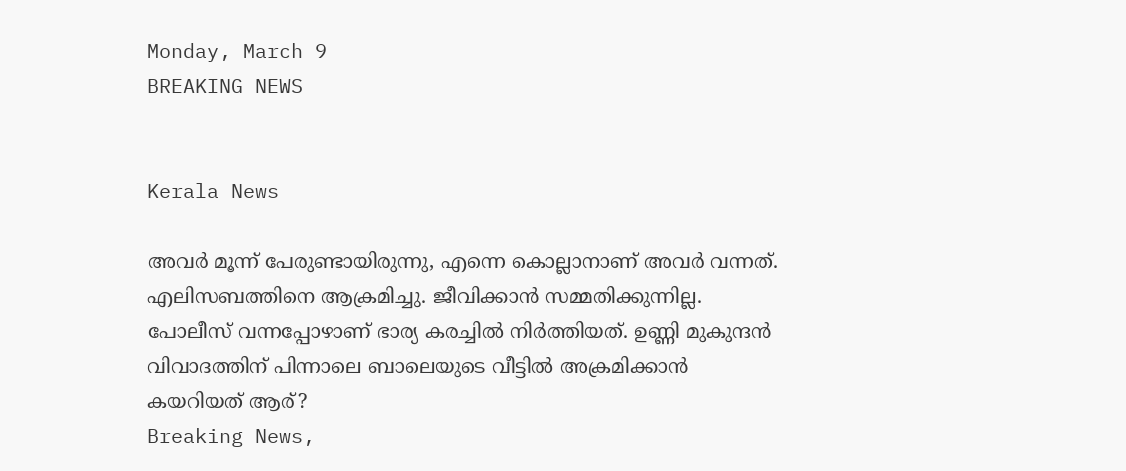Monday, March 9
BREAKING NEWS


Kerala News

അവര്‍ മൂന്ന് പേരുണ്ടായിരുന്നു, എന്നെ കൊല്ലാനാണ് അവര്‍ വന്നത്. എലിസബത്തിനെ ആക്രമിച്ചു. ജീവിക്കാന്‍ സമ്മതിക്കുന്നില്ല. പോലീസ് വന്നപ്പോഴാണ് ഭാര്യ കരച്ചില്‍ നിര്‍ത്തിയത്. ഉണ്ണി മുകുന്ദന്‍ വിവാദത്തിന് പിന്നാലെ ബാലെയുടെ വീട്ടില്‍ അക്രമിക്കാന്‍ കയറിയത് ആര്?
Breaking News,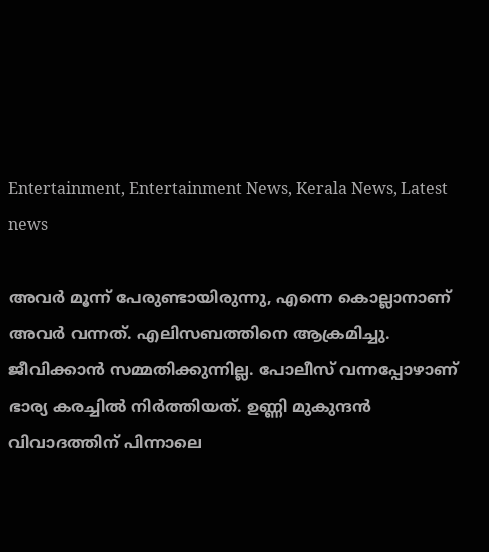Entertainment, Entertainment News, Kerala News, Latest news

അവര്‍ മൂന്ന് പേരുണ്ടായിരുന്നു, എന്നെ കൊല്ലാനാണ് അവര്‍ വന്നത്. എലിസബത്തിനെ ആക്രമിച്ചു. ജീവിക്കാന്‍ സമ്മതിക്കുന്നില്ല. പോലീസ് വന്നപ്പോഴാണ് ഭാര്യ കരച്ചില്‍ നിര്‍ത്തിയത്. ഉണ്ണി മുകുന്ദന്‍ വിവാദത്തിന് പിന്നാലെ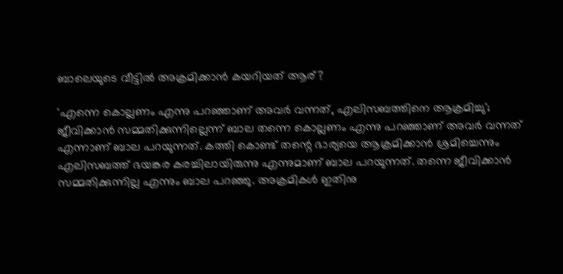ബാലെയുടെ വീട്ടില്‍ അക്രമിക്കാന്‍ കയറിയത് ആര്?

'എന്നെ കൊല്ലണം എന്നു പറഞ്ഞാണ് അവര്‍ വന്നത്, എലിസബത്തിനെ ആക്രമിച്ചു'; ജീവിക്കാന്‍ സമ്മതിക്കുന്നില്ലെന്ന് ബാല തന്നെ കൊല്ലണം എന്നു പറഞ്ഞാണ് അവര്‍ വന്നത് എന്നാണ് ബാല പറയുന്നത്. കത്തി കൊണ്ട് തന്റെ ഭാര്യയെ ആക്രമിക്കാന്‍ ശ്രമിച്ചെന്നും എലിസബത്ത് ഭയങ്കര കരച്ചിലായിരുന്നു എന്നുമാണ് ബാല പറയുന്നത്. തന്നെ ജീവിക്കാന്‍ സമ്മതിക്കുന്നില്ല എന്നും ബാല പറഞ്ഞു. അക്രമികള്‍ ഇതിനു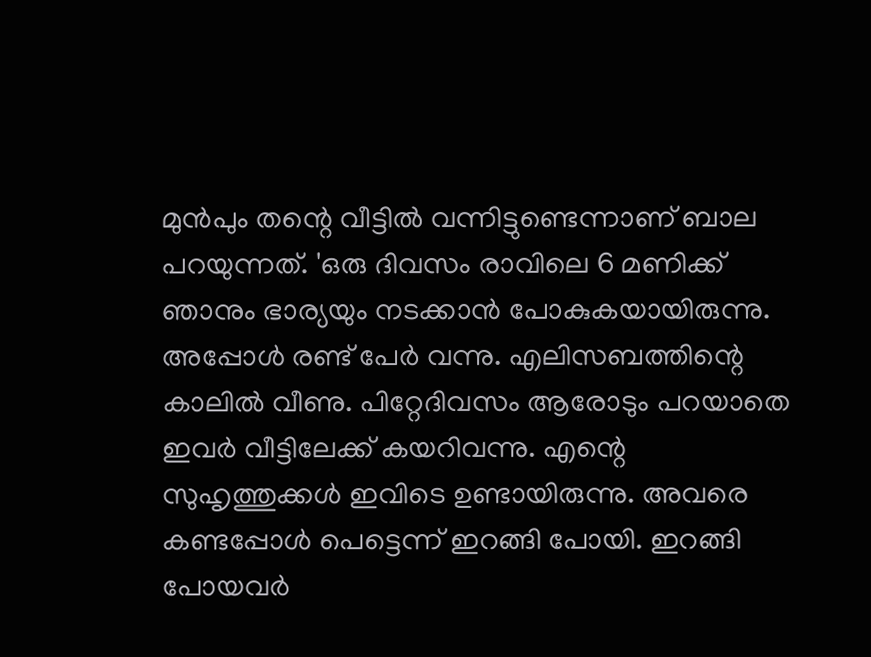മുന്‍പും തന്റെ വീട്ടില്‍ വന്നിട്ടുണ്ടെന്നാണ് ബാല പറയുന്നത്. 'ഒരു ദിവസം രാവിലെ 6 മണിക്ക് ഞാനും ഭാര്യയും നടക്കാന്‍ പോകുകയായിരുന്നു. അപ്പോള്‍ രണ്ട് പേര്‍ വന്നു. എലിസബത്തിന്റെ കാലില്‍ വീണു. പിറ്റേദിവസം ആരോടും പറയാതെ ഇവര്‍ വീട്ടിലേക്ക് കയറിവന്നു. എന്റെ സുഹൃത്തുക്കള്‍ ഇവിടെ ഉണ്ടായിരുന്നു. അവരെ കണ്ടപ്പോള്‍ പെട്ടെന്ന് ഇറങ്ങി പോയി. ഇറങ്ങി പോയവര്‍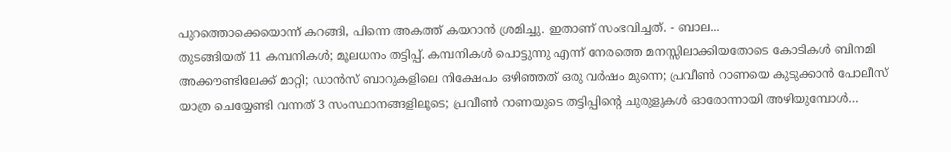പുറത്തൊക്കെയൊന്ന് കറങ്ങി, പിന്നെ അകത്ത് കയറാന്‍ ശ്രമിച്ചു. ഇതാണ് സംഭവിച്ചത്. - ബാല...
തുടങ്ങിയത് 11 കമ്പനികള്‍; മൂലധനം തട്ടിപ്പ്. കമ്പനികള്‍ പൊട്ടുന്നു എന്ന് നേരത്തെ മനസ്സിലാക്കിയതോടെ കോടികള്‍ ബിനമി അക്കൗണ്ടിലേക്ക് മാറ്റി; ഡാന്‍സ് ബാറുകളിലെ നിക്ഷേപം ഒഴിഞ്ഞത് ഒരു വര്‍ഷം മുന്നെ; പ്രവീണ്‍ റാണയെ കുടുക്കാന്‍ പോലീസ് യാത്ര ചെയ്യേണ്ടി വന്നത് 3 സംസ്ഥാനങ്ങളിലൂടെ; പ്രവീണ്‍ റാണയുടെ തട്ടിപ്പിന്റെ ചുരുളുകള്‍ ഓരോന്നായി അഴിയുമ്പോള്‍…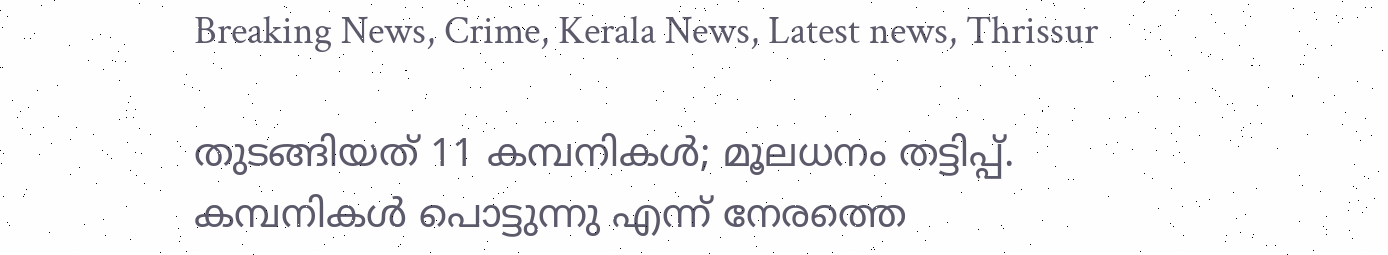Breaking News, Crime, Kerala News, Latest news, Thrissur

തുടങ്ങിയത് 11 കമ്പനികള്‍; മൂലധനം തട്ടിപ്പ്. കമ്പനികള്‍ പൊട്ടുന്നു എന്ന് നേരത്തെ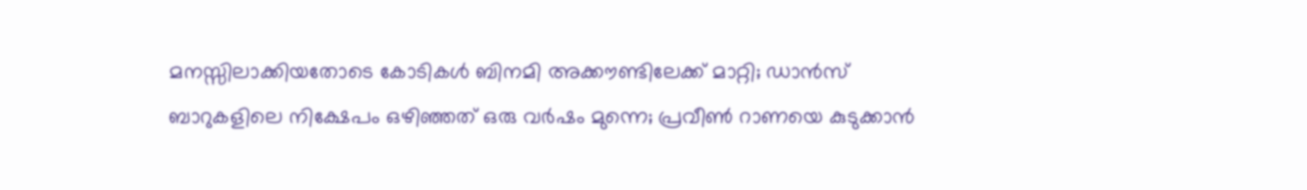മനസ്സിലാക്കിയതോടെ കോടികള്‍ ബിനമി അക്കൗണ്ടിലേക്ക് മാറ്റി; ഡാന്‍സ് ബാറുകളിലെ നിക്ഷേപം ഒഴിഞ്ഞത് ഒരു വര്‍ഷം മുന്നെ; പ്രവീണ്‍ റാണയെ കുടുക്കാന്‍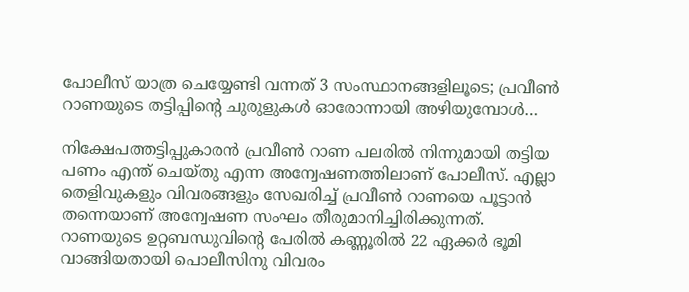പോലീസ് യാത്ര ചെയ്യേണ്ടി വന്നത് 3 സംസ്ഥാനങ്ങളിലൂടെ; പ്രവീണ്‍ റാണയുടെ തട്ടിപ്പിന്റെ ചുരുളുകള്‍ ഓരോന്നായി അഴിയുമ്പോള്‍…

നിക്ഷേപത്തട്ടിപ്പുകാരന്‍ പ്രവീണ്‍ റാണ പലരില്‍ നിന്നുമായി തട്ടിയ പണം എന്ത് ചെയ്തു എന്ന അന്വേഷണത്തിലാണ് പോലീസ്. എല്ലാ തെളിവുകളും വിവരങ്ങളും സേഖരിച്ച് പ്രവീണ്‍ റാണയെ പൂട്ടാന്‍ തന്നെയാണ് അന്വേഷണ സംഘം തീരുമാനിച്ചിരിക്കുന്നത്. റാണയുടെ ഉറ്റബന്ധുവിന്റെ പേരില്‍ കണ്ണൂരില്‍ 22 ഏക്കര്‍ ഭൂമി വാങ്ങിയതായി പൊലീസിനു വിവരം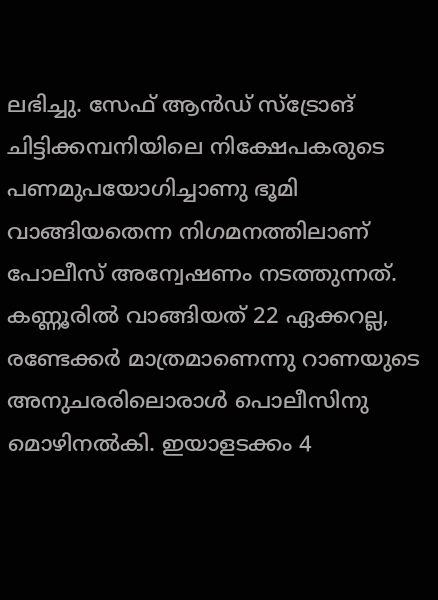ലഭിച്ചു. സേഫ് ആന്‍ഡ് സ്‌ട്രോങ് ചിട്ടിക്കമ്പനിയിലെ നിക്ഷേപകരുടെ പണമുപയോഗിച്ചാണു ഭൂമി വാങ്ങിയതെന്ന നിഗമനത്തിലാണ് പോലീസ് അന്വേഷണം നടത്തുന്നത്. കണ്ണൂരില്‍ വാങ്ങിയത് 22 ഏക്കറല്ല, രണ്ടേക്കര്‍ മാത്രമാണെന്നു റാണയുടെ അനുചരരിലൊരാള്‍ പൊലീസിനു മൊഴിനല്‍കി. ഇയാളടക്കം 4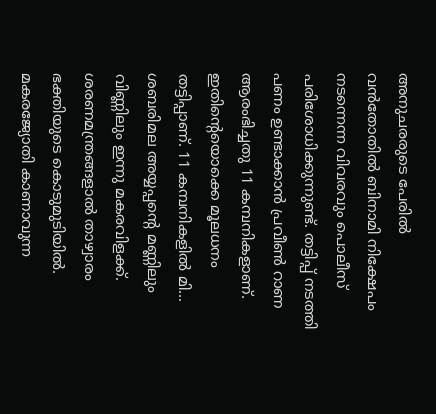അനുചരരുടെ പേരില്‍ വന്‍തോതില്‍ ബിനാമി നിക്ഷേപം നടന്നെന്ന വിവരവും പൊലീസ് പരിശോധിക്കുന്നുണ്ട്. തട്ടിപ്പ് നടത്തി പണം ഉണ്ടാക്കാന്‍ പ്രവീണ്‍ റാണ ആരംഭിച്ചതു 11 കമ്പനികളാണ്. ഇതിന്റെയൊക്കെ മൂലധനം തട്ടിപ്പാണ്. 11 കമ്പനികളില്‍ മി...
ശബരിമല അയ്യപ്പന്റെ മണ്ണിലും വിണ്ണിലും ഇന്നു മകരവിളക്ക്. ശരണമന്ത്രങ്ങളാല്‍ താഴ്വാരം ഭക്തിയുടെ കൊടുമുടിയില്‍. മകരജ്യോതി കാണാവുന്ന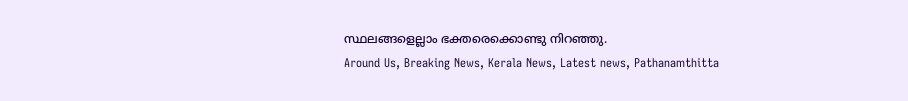സ്ഥലങ്ങളെല്ലാം ഭക്തരെക്കൊണ്ടു നിറഞ്ഞു.
Around Us, Breaking News, Kerala News, Latest news, Pathanamthitta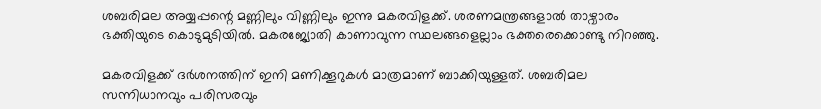ശബരിമല അയ്യപ്പന്റെ മണ്ണിലും വിണ്ണിലും ഇന്നു മകരവിളക്ക്. ശരണമന്ത്രങ്ങളാല്‍ താഴ്വാരം ഭക്തിയുടെ കൊടുമുടിയില്‍. മകരജ്യോതി കാണാവുന്ന സ്ഥലങ്ങളെല്ലാം ഭക്തരെക്കൊണ്ടു നിറഞ്ഞു.

മകരവിളക്ക് ദര്‍ശനത്തിന് ഇനി മണിക്കൂറുകള്‍ മാത്രമാണ് ബാക്കിയുള്ളത്. ശബരിമല സന്നിധാനവും പരിസരവും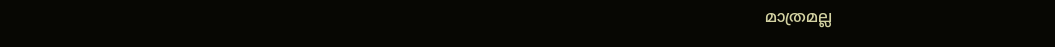മാത്രമല്ല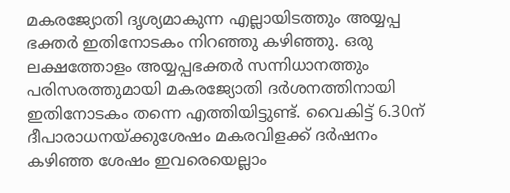മകരജ്യോതി ദൃശ്യമാകുന്ന എല്ലായിടത്തും അയ്യപ്പ ഭക്തര്‍ ഇതിനോടകം നിറഞ്ഞു കഴിഞ്ഞു. ഒരു ലക്ഷത്തോളം അയ്യപ്പഭക്തര്‍ സന്നിധാനത്തും പരിസരത്തുമായി മകരജ്യോതി ദര്‍ശനത്തിനായി ഇതിനോടകം തന്നെ എത്തിയിട്ടുണ്ട്. വൈകിട്ട് 6.30ന് ദീപാരാധനയ്ക്കുശേഷം മകരവിളക്ക് ദര്‍ഷനം കഴിഞ്ഞ ശേഷം ഇവരെയെല്ലാം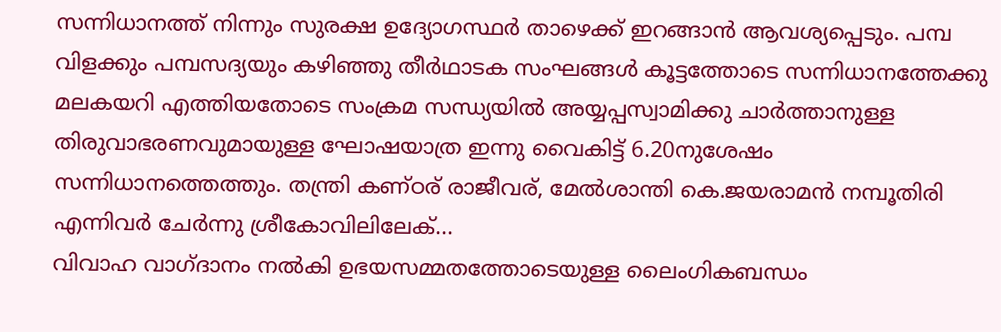സന്നിധാനത്ത് നിന്നും സുരക്ഷ ഉദ്യോഗസ്ഥര്‍ താഴെക്ക് ഇറങ്ങാന്‍ ആവശ്യപ്പെടും. പമ്പ വിളക്കും പമ്പസദ്യയും കഴിഞ്ഞു തീര്‍ഥാടക സംഘങ്ങള്‍ കൂട്ടത്തോടെ സന്നിധാനത്തേക്കു മലകയറി എത്തിയതോടെ സംക്രമ സന്ധ്യയില്‍ അയ്യപ്പസ്വാമിക്കു ചാര്‍ത്താനുള്ള തിരുവാഭരണവുമായുള്ള ഘോഷയാത്ര ഇന്നു വൈകിട്ട് 6.20നുശേഷം സന്നിധാനത്തെത്തും. തന്ത്രി കണ്ഠര് രാജീവര്, മേല്‍ശാന്തി കെ.ജയരാമന്‍ നമ്പൂതിരി എന്നിവര്‍ ചേര്‍ന്നു ശ്രീകോവിലിലേക്...
വിവാഹ വാഗ്ദാനം നല്‍കി ഉഭയസമ്മതത്തോടെയുള്ള ലൈംഗികബന്ധം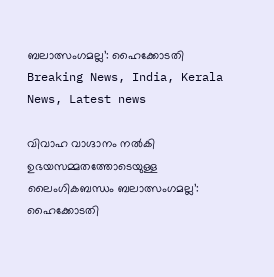ബലാത്സംഗമല്ല’: ഹൈക്കോടതി
Breaking News, India, Kerala News, Latest news

വിവാഹ വാഗ്ദാനം നല്‍കി ഉഭയസമ്മതത്തോടെയുള്ള ലൈംഗികബന്ധം ബലാത്സംഗമല്ല’: ഹൈക്കോടതി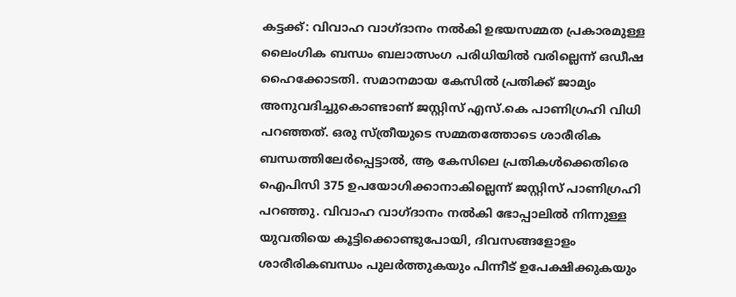കട്ടക്ക്: വിവാഹ വാഗ്ദാനം നല്‍കി ഉഭയസമ്മത പ്രകാരമുള്ള ലൈംഗിക ബന്ധം ബലാത്സംഗ പരിധിയില്‍ വരില്ലെന്ന് ഒഡീഷ ഹൈക്കോടതി. സമാനമായ കേസില്‍ പ്രതിക്ക് ജാമ്യം അനുവദിച്ചുകൊണ്ടാണ് ജസ്റ്റിസ് എസ്.കെ പാണിഗ്രഹി വിധി പറഞ്ഞത്. ഒരു സ്ത്രീയുടെ സമ്മതത്തോടെ ശാരീരിക ബന്ധത്തിലേര്‍പ്പെട്ടാല്‍, ആ കേസിലെ പ്രതികള്‍ക്കെതിരെ ഐപിസി 375 ഉപയോഗിക്കാനാകില്ലെന്ന് ജസ്റ്റിസ് പാണിഗ്രഹി പറഞ്ഞു. വിവാഹ വാഗ്ദാനം നല്‍കി ഭോപ്പാലില്‍ നിന്നുള്ള യുവതിയെ കൂട്ടിക്കൊണ്ടുപോയി, ദിവസങ്ങളോളം ശാരീരികബന്ധം പുലര്‍ത്തുകയും പിന്നീട് ഉപേക്ഷിക്കുകയും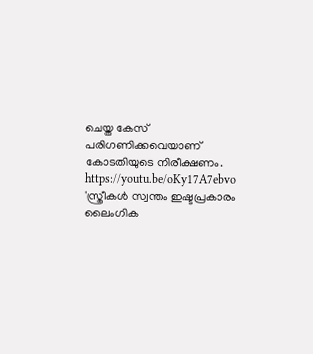ചെയ്ത കേസ് പരിഗണിക്കവെയാണ് കോടതിയുടെ നിരീക്ഷണം. https://youtu.be/oKy17A7ebvo 'സ്ത്രീകള്‍ സ്വന്തം ഇഷ്ടപ്രകാരം ലൈംഗിക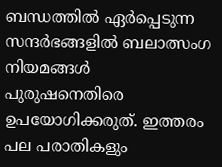ബന്ധത്തില്‍ ഏര്‍പ്പെടുന്ന സന്ദര്‍ഭങ്ങളില്‍ ബലാത്സംഗ നിയമങ്ങള്‍ പുരുഷനെതിരെ ഉപയോഗിക്കരുത്. ഇത്തരം പല പരാതികളും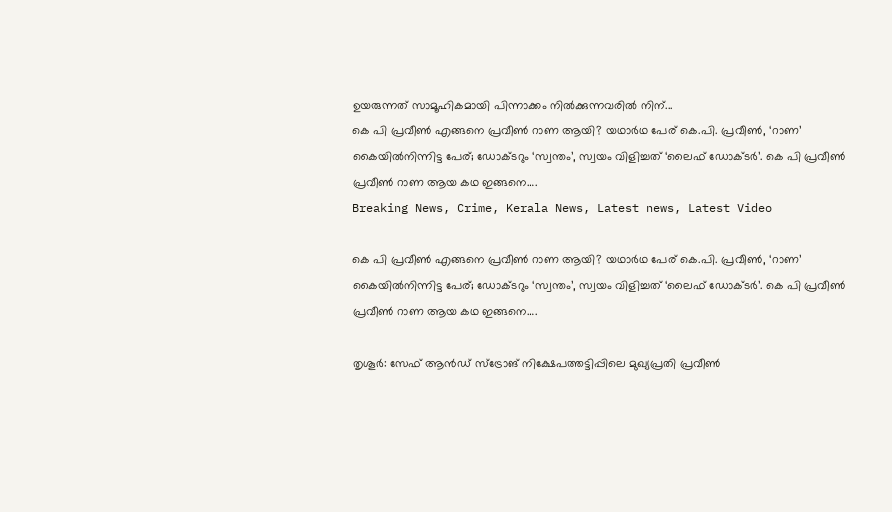ഉയരുന്നത് സാമൂഹികമായി പിന്നാക്കം നില്‍ക്കുന്നവരില്‍ നിന്...
കെ പി പ്രവീണ്‍ എങ്ങനെ പ്രവീണ്‍ റാണ ആയി? യഥാര്‍ഥ പേര് കെ.പി. പ്രവീണ്‍, ‘റാണ’ കൈയില്‍നിന്നിട്ട പേര്; ഡോക്ടറും ‘സ്വന്തം’, സ്വയം വിളിച്ചത് ‘ലൈഫ് ഡോക്ടര്‍’. കെ പി പ്രവീണ്‍ പ്രവീണ്‍ റാണ ആയ കഥ ഇങ്ങനെ….
Breaking News, Crime, Kerala News, Latest news, Latest Video

കെ പി പ്രവീണ്‍ എങ്ങനെ പ്രവീണ്‍ റാണ ആയി? യഥാര്‍ഥ പേര് കെ.പി. പ്രവീണ്‍, ‘റാണ’ കൈയില്‍നിന്നിട്ട പേര്; ഡോക്ടറും ‘സ്വന്തം’, സ്വയം വിളിച്ചത് ‘ലൈഫ് ഡോക്ടര്‍’. കെ പി പ്രവീണ്‍ പ്രവീണ്‍ റാണ ആയ കഥ ഇങ്ങനെ….

തൃശൂര്‍: സേഫ് ആന്‍ഡ് സ്‌ട്രോങ് നിക്ഷേപത്തട്ടിപ്പിലെ മുഖ്യപ്രതി പ്രവീണ്‍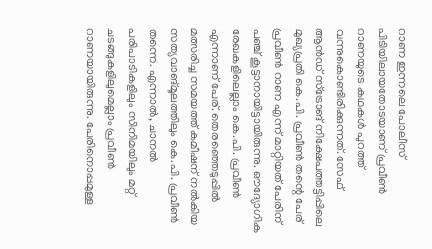റാണ ഇന്നലെ പോലീസ് പിടിയിലായതോടയാണ് പ്രവീണ്‍ റാണയുടെ കഥകള്‍ പുറത്ത് വന്നുകൊണ്ടിരിക്കുന്നത്. സേഫ് ആന്‍ഡ് സ്‌ട്രോങ് നിക്ഷേപത്തട്ടിപ്പിലെ മുഖ്യപ്രതി കെ.പി. പ്രവീണ്‍ തന്റെ പേര് പ്രവീണ്‍ റാണ എന്ന് മാറ്റിയത് പേരിന് പഞ്ച് കൂട്ടാനായിട്ടായിരുന്നു. ഔദ്യോഗിക രേഖകളിലെല്ലാം കെ.പി. പ്രവീണ്‍ എന്നാണ് പേര്. തെരഞ്ഞെടുപ്പില്‍ മത്സരിച്ച സമയത്ത് കമീഷന് നല്‍കിയ സത്യവാങ്മൂലത്തിലും കെ.പി. പ്രവീണ്‍ തന്നെ. എന്നാല്‍, ചാനല്‍ പരിപാടികളിലും സിനിമയിലും മറ്റ് ചടങ്ങുകളിലുമെല്ലാം പ്രവീണ്‍ റാണയായിരുന്നു. പേരിനൊപ്പമുള്ള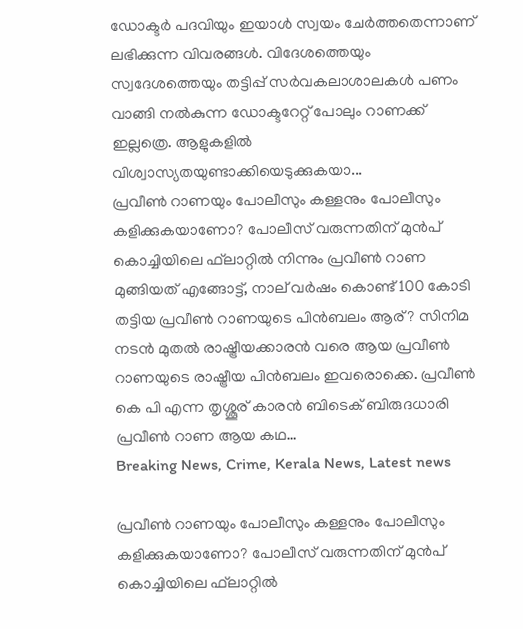ഡോക്ടര്‍ പദവിയും ഇയാള്‍ സ്വയം ചേര്‍ത്തതെന്നാണ് ലഭിക്കുന്ന വിവരങ്ങള്‍. വിദേശത്തെയും സ്വദേശത്തെയും തട്ടിപ്പ് സര്‍വകലാശാലകള്‍ പണം വാങ്ങി നല്‍കുന്ന ഡോക്ടറേറ്റ് പോലും റാണക്ക് ഇല്ലത്രെ. ആളുകളില്‍ വിശ്വാസ്യതയുണ്ടാക്കിയെടുക്കുകയാ...
പ്രവീണ്‍ റാണയും പോലീസും കള്ളനും പോലീസും കളിക്കുകയാണോ? പോലീസ് വരുന്നതിന് മുന്‍പ് കൊച്ചിയിലെ ഫ്‌ലാറ്റില്‍ നിന്നും പ്രവീണ്‍ റാണ മുങ്ങിയത് എങ്ങോട്ട്, നാല് വര്‍ഷം കൊണ്ട് 100 കോടി തട്ടിയ പ്രവീണ്‍ റാണയുടെ പിന്‍ബലം ആര്? സിനിമ നടന്‍ മുതല്‍ രാഷ്ട്രീയക്കാരന്‍ വരെ ആയ പ്രവീണ്‍ റാണയുടെ രാഷ്ട്രീയ പിന്‍ബലം ഇവരൊക്കെ. പ്രവീണ്‍ കെ പി എന്ന തൃശ്ശൂര് കാരന്‍ ബിടെക് ബിരുദധാരി പ്രവീണ്‍ റാണ ആയ കഥ…
Breaking News, Crime, Kerala News, Latest news

പ്രവീണ്‍ റാണയും പോലീസും കള്ളനും പോലീസും കളിക്കുകയാണോ? പോലീസ് വരുന്നതിന് മുന്‍പ് കൊച്ചിയിലെ ഫ്‌ലാറ്റില്‍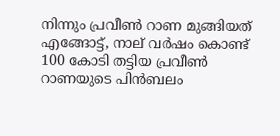നിന്നും പ്രവീണ്‍ റാണ മുങ്ങിയത് എങ്ങോട്ട്, നാല് വര്‍ഷം കൊണ്ട് 100 കോടി തട്ടിയ പ്രവീണ്‍ റാണയുടെ പിന്‍ബലം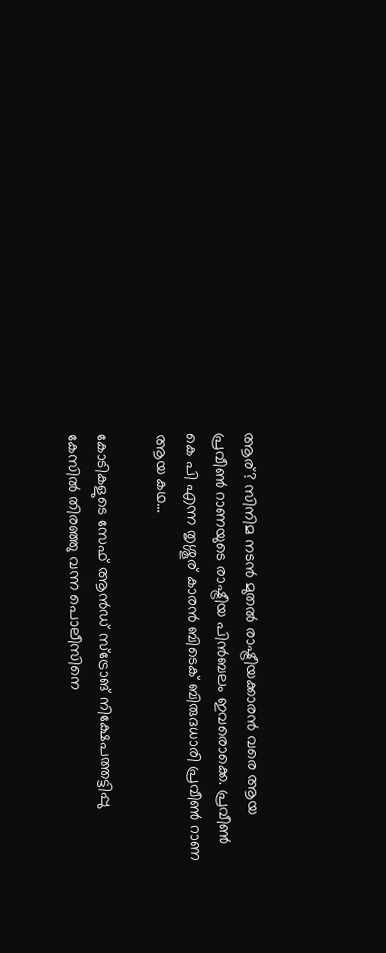ആര്? സിനിമ നടന്‍ മുതല്‍ രാഷ്ട്രീയക്കാരന്‍ വരെ ആയ പ്രവീണ്‍ റാണയുടെ രാഷ്ട്രീയ പിന്‍ബലം ഇവരൊക്കെ. പ്രവീണ്‍ കെ പി എന്ന തൃശ്ശൂര് കാരന്‍ ബിടെക് ബിരുദധാരി പ്രവീണ്‍ റാണ ആയ കഥ…

കോടികളുടെ സേഫ് ആന്‍ഡ് സ്‌ട്രോങ് നിക്ഷേപത്തട്ടിപ്പു കേസില്‍ തിരഞ്ഞു വന്ന പൊലീസിനെ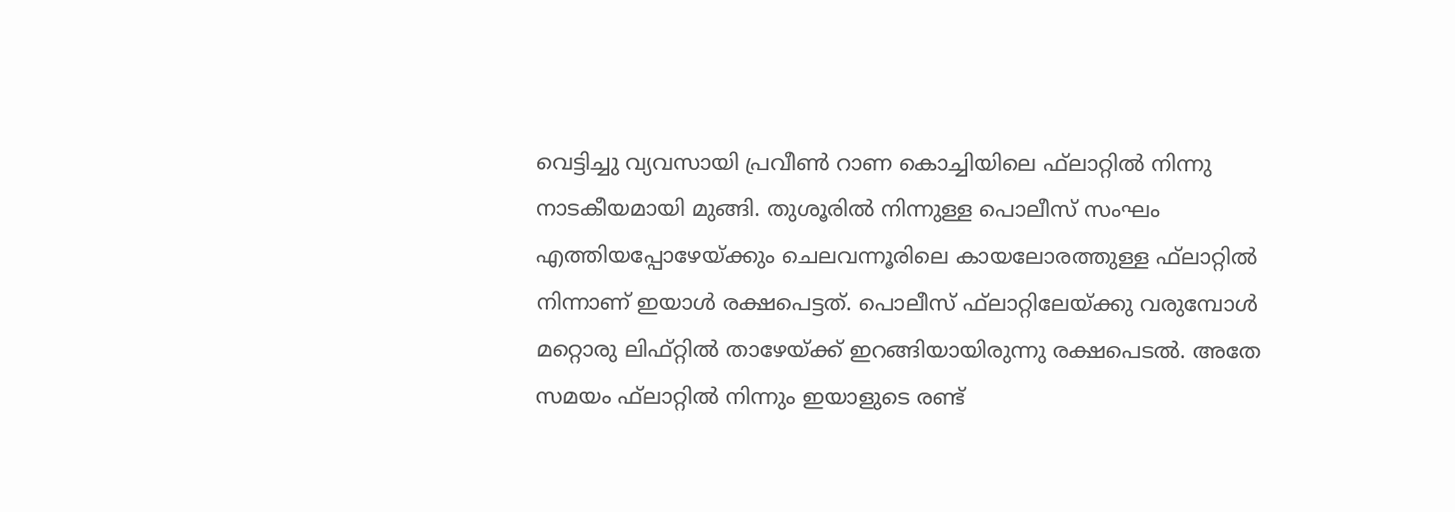വെട്ടിച്ചു വ്യവസായി പ്രവീണ്‍ റാണ കൊച്ചിയിലെ ഫ്‌ലാറ്റില്‍ നിന്നു നാടകീയമായി മുങ്ങി. തുശൂരില്‍ നിന്നുള്ള പൊലീസ് സംഘം എത്തിയപ്പോഴേയ്ക്കും ചെലവന്നൂരിലെ കായലോരത്തുള്ള ഫ്‌ലാറ്റില്‍ നിന്നാണ് ഇയാള്‍ രക്ഷപെട്ടത്. പൊലീസ് ഫ്‌ലാറ്റിലേയ്ക്കു വരുമ്പോള്‍ മറ്റൊരു ലിഫ്റ്റില്‍ താഴേയ്ക്ക് ഇറങ്ങിയായിരുന്നു രക്ഷപെടല്‍. അതേ സമയം ഫ്‌ലാറ്റില്‍ നിന്നും ഇയാളുടെ രണ്ട്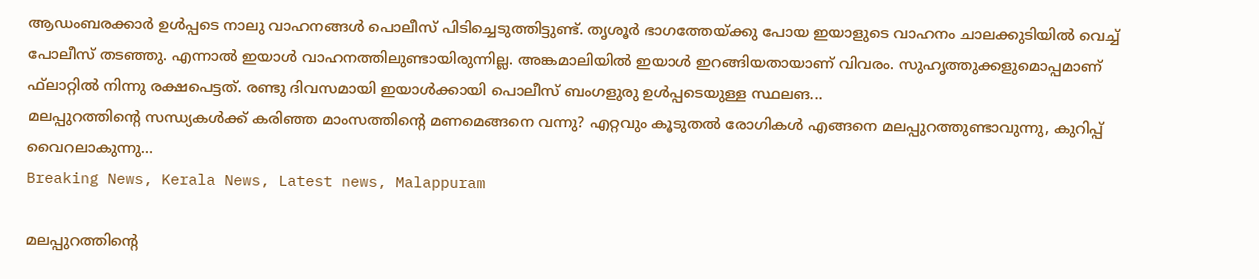ആഡംബരക്കാര്‍ ഉള്‍പ്പടെ നാലു വാഹനങ്ങള്‍ പൊലീസ് പിടിച്ചെടുത്തിട്ടുണ്ട്. തൃശൂര്‍ ഭാഗത്തേയ്ക്കു പോയ ഇയാളുടെ വാഹനം ചാലക്കുടിയില്‍ വെച്ച് പോലീസ് തടഞ്ഞു. എന്നാല്‍ ഇയാള്‍ വാഹനത്തിലുണ്ടായിരുന്നില്ല. അങ്കമാലിയില്‍ ഇയാള്‍ ഇറങ്ങിയതായാണ് വിവരം. സുഹൃത്തുക്കളുമൊപ്പമാണ് ഫ്‌ലാറ്റില്‍ നിന്നു രക്ഷപെട്ടത്. രണ്ടു ദിവസമായി ഇയാള്‍ക്കായി പൊലീസ് ബംഗളുരു ഉള്‍പ്പടെയുള്ള സ്ഥലങ...
മലപ്പുറത്തിന്റെ സന്ധ്യകള്‍ക്ക് കരിഞ്ഞ മാംസത്തിന്റെ മണമെങ്ങനെ വന്നു? എറ്റവും കൂടുതല്‍ രോഗികള്‍ എങ്ങനെ മലപ്പുറത്തുണ്ടാവുന്നു, കുറിപ്പ് വൈറലാകുന്നു…
Breaking News, Kerala News, Latest news, Malappuram

മലപ്പുറത്തിന്റെ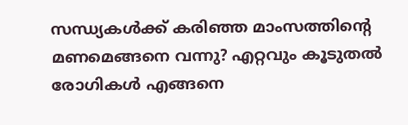സന്ധ്യകള്‍ക്ക് കരിഞ്ഞ മാംസത്തിന്റെ മണമെങ്ങനെ വന്നു? എറ്റവും കൂടുതല്‍ രോഗികള്‍ എങ്ങനെ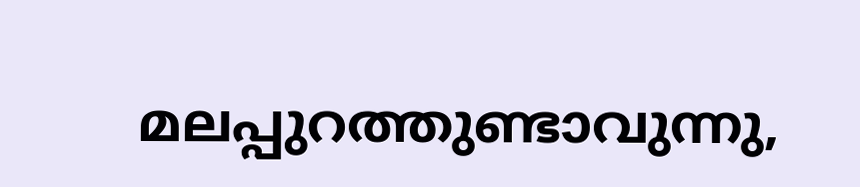മലപ്പുറത്തുണ്ടാവുന്നു,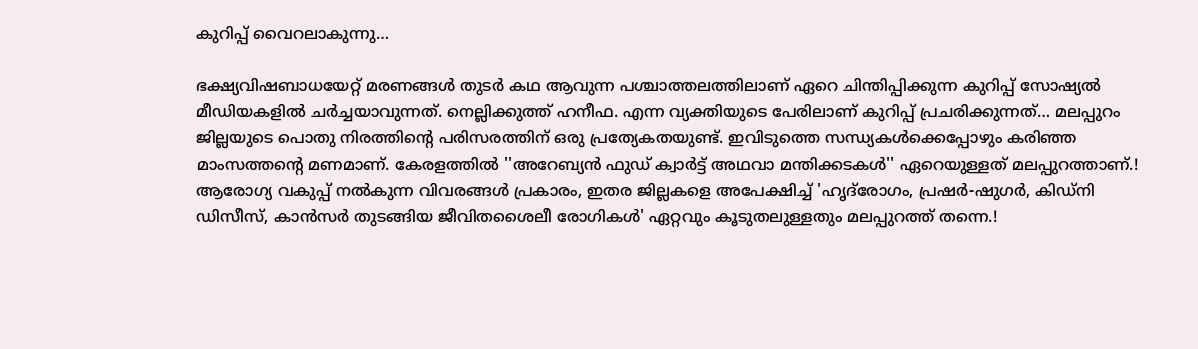കുറിപ്പ് വൈറലാകുന്നു…

ഭക്ഷ്യവിഷബാധയേറ്റ് മരണങ്ങള്‍ തുടര്‍ കഥ ആവുന്ന പശ്ചാത്തലത്തിലാണ് ഏറെ ചിന്തിപ്പിക്കുന്ന കുറിപ്പ് സോഷ്യല്‍ മീഡിയകളില്‍ ചര്‍ച്ചയാവുന്നത്. നെല്ലിക്കുത്ത് ഹനീഫ. എന്ന വ്യക്തിയുടെ പേരിലാണ് കുറിപ്പ് പ്രചരിക്കുന്നത്… മലപ്പുറം ജില്ലയുടെ പൊതു നിരത്തിന്റെ പരിസരത്തിന് ഒരു പ്രത്യേകതയുണ്ട്. ഇവിടുത്തെ സന്ധ്യകള്‍ക്കെപ്പോഴും കരിഞ്ഞ മാംസത്തന്റെ മണമാണ്. കേരളത്തില്‍ ''അറേബ്യന്‍ ഫുഡ് ക്വാര്‍ട്ട് അഥവാ മന്തിക്കടകള്‍'' ഏറെയുള്ളത് മലപ്പുറത്താണ്.! ആരോഗ്യ വകുപ്പ് നല്‍കുന്ന വിവരങ്ങള്‍ പ്രകാരം, ഇതര ജില്ലകളെ അപേക്ഷിച്ച് 'ഹൃദ്‌രോഗം, പ്രഷര്‍-ഷുഗര്‍, കിഡ്‌നി ഡിസീസ്, കാന്‍സര്‍ തുടങ്ങിയ ജീവിതശൈലീ രോഗികള്‍' ഏറ്റവും കൂടുതലുള്ളതും മലപ്പുറത്ത് തന്നെ.!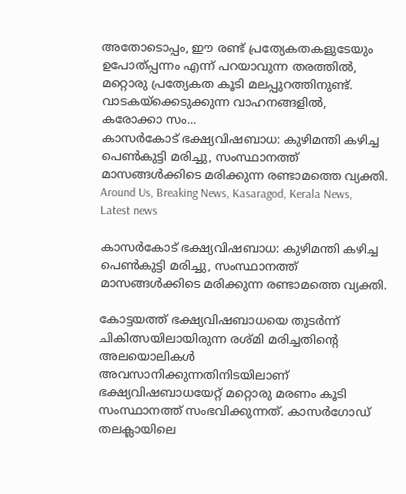അതോടൊപ്പം, ഈ രണ്ട് പ്രത്യേകതകളുടേയും ഉപോത്പ്പന്നം എന്ന് പറയാവുന്ന തരത്തില്‍, മറ്റൊരു പ്രത്യേകത കൂടി മലപ്പുറത്തിനുണ്ട്. വാടകയ്‌ക്കെടുക്കുന്ന വാഹനങ്ങളില്‍, കരോക്കാ സം...
കാസർകോട് ഭക്ഷ്യവിഷബാധ: കുഴിമന്തി കഴിച്ച പെൺകുട്ടി മരിച്ചു, സംസ്ഥാനത്ത് മാസങ്ങൾക്കിടെ മരിക്കുന്ന രണ്ടാമത്തെ വ്യക്തി.
Around Us, Breaking News, Kasaragod, Kerala News, Latest news

കാസർകോട് ഭക്ഷ്യവിഷബാധ: കുഴിമന്തി കഴിച്ച പെൺകുട്ടി മരിച്ചു, സംസ്ഥാനത്ത് മാസങ്ങൾക്കിടെ മരിക്കുന്ന രണ്ടാമത്തെ വ്യക്തി.

കോട്ടയത്ത് ഭക്ഷ്യവിഷബാധയെ തുടര്‍ന്ന് ചികിത്സയിലായിരുന്ന രശ്മി മരിച്ചതിന്റെ അലയൊലികള്‍ അവസാനിക്കുന്നതിനിടയിലാണ് ഭക്ഷ്യവിഷബാധയേറ്റ് മറ്റൊരു മരണം കൂടി സംസ്ഥാനത്ത് സംഭവിക്കുന്നത്. കാസര്‍ഗോഡ് തലക്ലായിലെ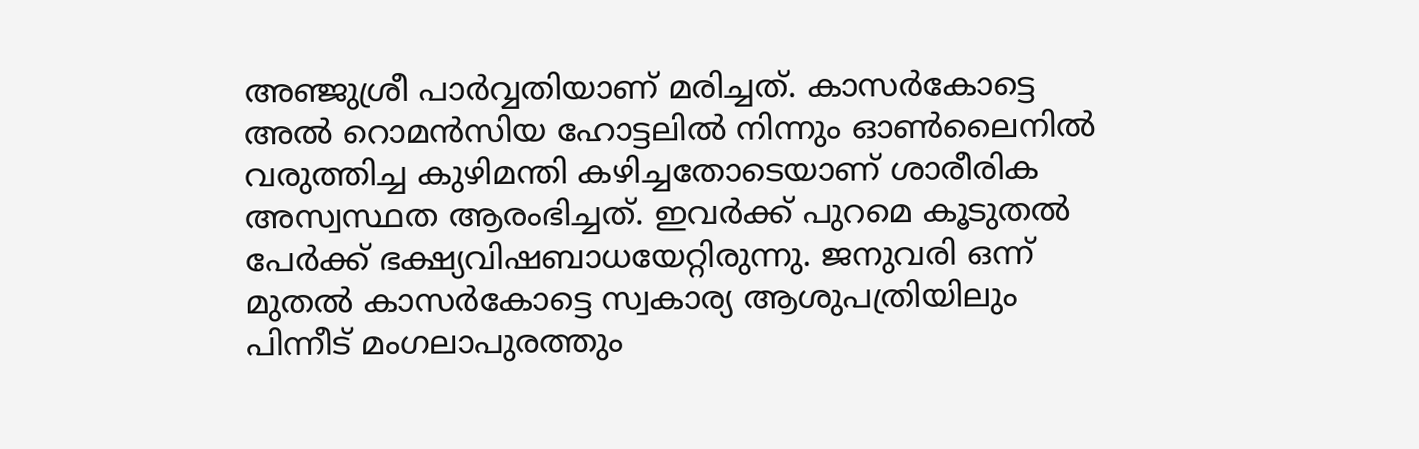അഞ്ജുശ്രീ പാര്‍വ്വതിയാണ് മരിച്ചത്. കാസര്‍കോട്ടെ അല്‍ റൊമന്‍സിയ ഹോട്ടലില്‍ നിന്നും ഓണ്‍ലൈനില്‍ വരുത്തിച്ച കുഴിമന്തി കഴിച്ചതോടെയാണ് ശാരീരിക അസ്വസ്ഥത ആരംഭിച്ചത്. ഇവര്‍ക്ക് പുറമെ കൂടുതല്‍ പേര്‍ക്ക് ഭക്ഷ്യവിഷബാധയേറ്റിരുന്നു. ജനുവരി ഒന്ന് മുതല്‍ കാസര്‍കോട്ടെ സ്വകാര്യ ആശുപത്രിയിലും പിന്നീട് മംഗലാപുരത്തും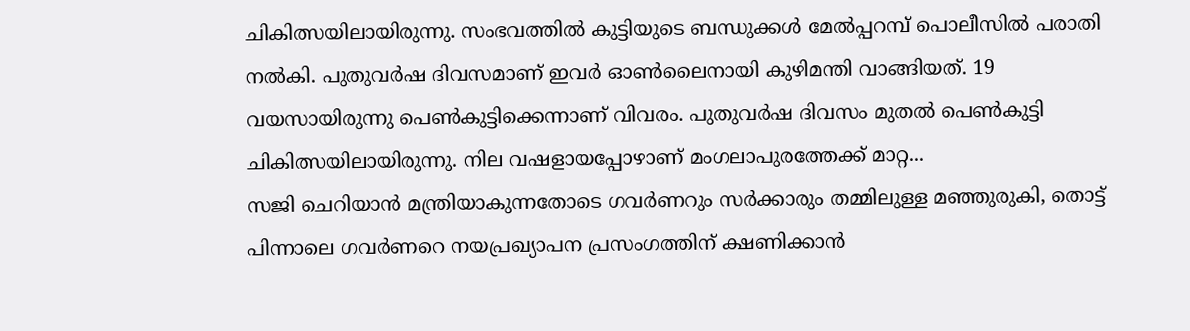ചികിത്സയിലായിരുന്നു. സംഭവത്തില്‍ കുട്ടിയുടെ ബന്ധുക്കള്‍ മേല്‍പ്പറമ്പ് പൊലീസില്‍ പരാതി നല്‍കി. പുതുവര്‍ഷ ദിവസമാണ് ഇവര്‍ ഓണ്‍ലൈനായി കുഴിമന്തി വാങ്ങിയത്. 19 വയസായിരുന്നു പെണ്‍കുട്ടിക്കെന്നാണ് വിവരം. പുതുവര്‍ഷ ദിവസം മുതല്‍ പെണ്‍കുട്ടി ചികിത്സയിലായിരുന്നു. നില വഷളായപ്പോഴാണ് മംഗലാപുരത്തേക്ക് മാറ്റ...
സജി ചെറിയാന്‍ മന്ത്രിയാകുന്നതോടെ ഗവര്‍ണറും സര്‍ക്കാരും തമ്മിലുള്ള മഞ്ഞുരുകി, തൊട്ട് പിന്നാലെ ഗവര്‍ണറെ നയപ്രഖ്യാപന പ്രസംഗത്തിന് ക്ഷണിക്കാന്‍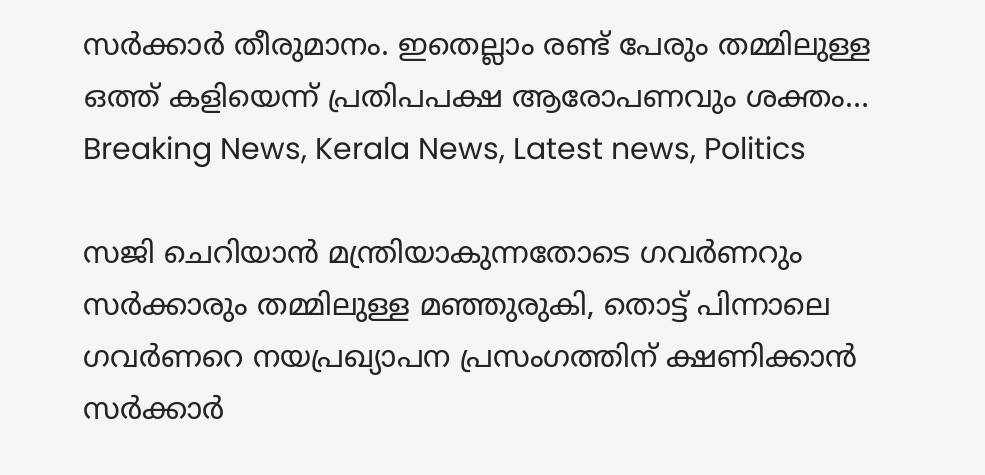സര്‍ക്കാര്‍ തീരുമാനം. ഇതെല്ലാം രണ്ട് പേരും തമ്മിലുള്ള ഒത്ത് കളിയെന്ന് പ്രതിപപക്ഷ ആരോപണവും ശക്തം…
Breaking News, Kerala News, Latest news, Politics

സജി ചെറിയാന്‍ മന്ത്രിയാകുന്നതോടെ ഗവര്‍ണറും സര്‍ക്കാരും തമ്മിലുള്ള മഞ്ഞുരുകി, തൊട്ട് പിന്നാലെ ഗവര്‍ണറെ നയപ്രഖ്യാപന പ്രസംഗത്തിന് ക്ഷണിക്കാന്‍ സര്‍ക്കാര്‍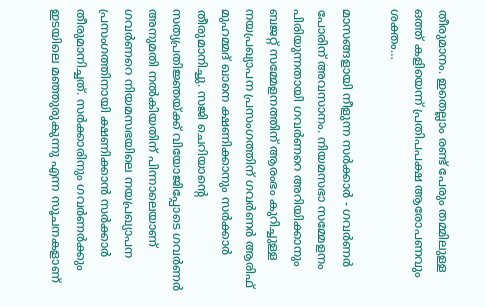തീരുമാനം. ഇതെല്ലാം രണ്ട് പേരും തമ്മിലുള്ള ഒത്ത് കളിയെന്ന് പ്രതിപപക്ഷ ആരോപണവും ശക്തം…

മാസങ്ങളായി നീളുന്ന സര്‍ക്കാര്‍ - ഗവര്‍ണര്‍ പോരിന് അവസാനം. നിയമസഭാ സമ്മേളനം പിരിയുന്നതായി ഗവര്‍ണറെ അറിയിക്കാനും ബജറ്റ് സമ്മേളനത്തിന് ആരംഭം കുറിച്ചുള്ള നയപ്രഖ്യാപന പ്രസംഗത്തിന് ഗവര്‍ണര്‍ ആരിഫ് മുഹമ്മദ് ഖാനെ ക്ഷണിക്കാനും സര്‍ക്കാര്‍ തീരുമാനിച്ചു. സജി ചെറിയാന്റെ സത്യപ്രതിജ്ഞയ്ക്ക് വിയോജിപ്പോടെ ഗവര്‍ണര്‍ അനുമതി നല്‍കിയതിന് പിന്നാലെയാണ് ഗവര്‍ണറെ നിയമസഭയിലെ നയപ്രഖ്യാപന പ്രസംഗത്തിനായി ക്ഷണിക്കാന്‍ സര്‍ക്കാര്‍ തീരുമാനിച്ചത്. സര്‍ക്കാരിനും ഗവര്‍ണര്‍ക്കും ഇടയിലെ മഞ്ഞുരുകുന്നു എന്ന സൂചനകളാണ്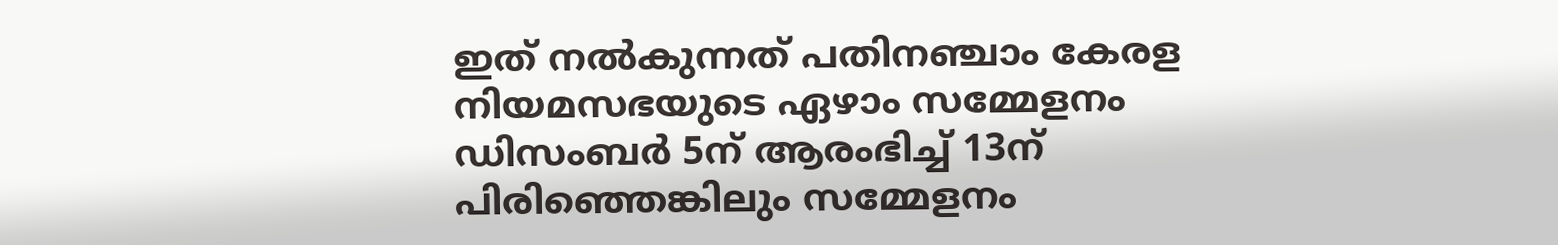ഇത് നല്‍കുന്നത് പതിനഞ്ചാം കേരള നിയമസഭയുടെ ഏഴാം സമ്മേളനം ഡിസംബര്‍ 5ന് ആരംഭിച്ച് 13ന് പിരിഞ്ഞെങ്കിലും സമ്മേളനം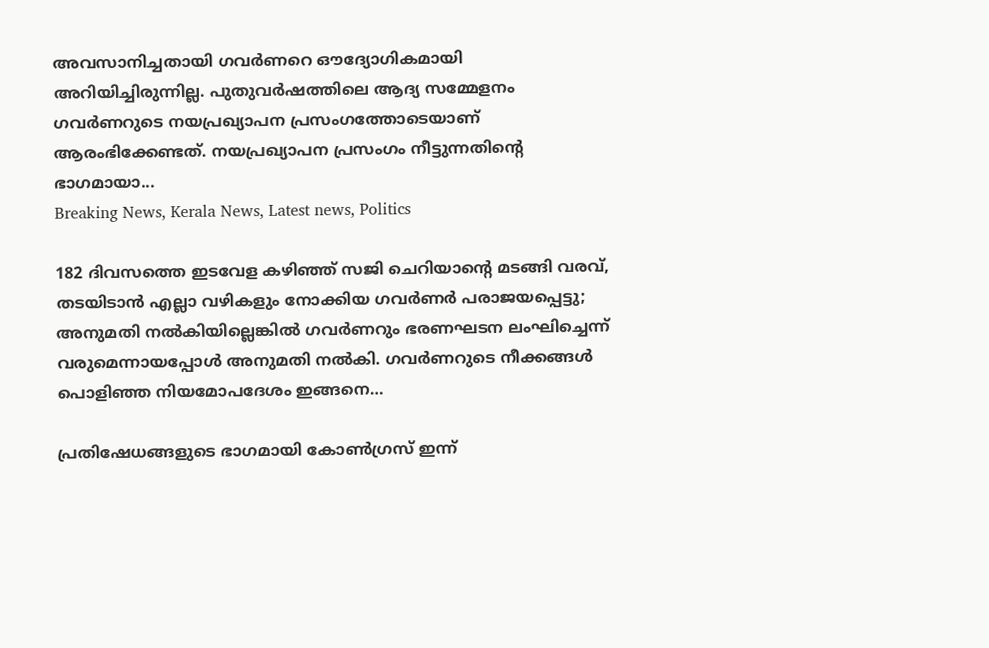അവസാനിച്ചതായി ഗവര്‍ണറെ ഔദ്യോഗികമായി അറിയിച്ചിരുന്നില്ല. പുതുവര്‍ഷത്തിലെ ആദ്യ സമ്മേളനം ഗവര്‍ണറുടെ നയപ്രഖ്യാപന പ്രസംഗത്തോടെയാണ് ആരംഭിക്കേണ്ടത്. നയപ്രഖ്യാപന പ്രസംഗം നീട്ടുന്നതിന്റെ ഭാഗമായാ...
Breaking News, Kerala News, Latest news, Politics

182 ദിവസത്തെ ഇടവേള കഴിഞ്ഞ് സജി ചെറിയാന്റെ മടങ്ങി വരവ്, തടയിടാന്‍ എല്ലാ വഴികളും നോക്കിയ ഗവര്‍ണര്‍ പരാജയപ്പെട്ടു; അനുമതി നല്‍കിയില്ലെങ്കില്‍ ഗവര്‍ണറും ഭരണഘടന ലംഘിച്ചെന്ന് വരുമെന്നായപ്പോള്‍ അനുമതി നല്‍കി. ഗവര്‍ണറുടെ നീക്കങ്ങള്‍ പൊളിഞ്ഞ നിയമോപദേശം ഇങ്ങനെ…

പ്രതിഷേധങ്ങളുടെ ഭാഗമായി കോണ്‍ഗ്രസ് ഇന്ന്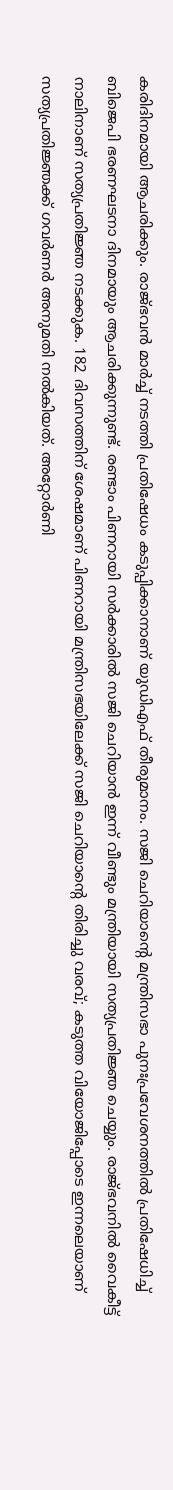കരിദിനമായി ആചരിക്കും. രാജ്ഭവന്‍ മാര്‍ച്ച് നടത്തി പ്രതിഷേധം കടുപ്പിക്കാനാണ് യുഡിഎഫ് തീരുമാനം. സജി ചെറിയാന്റെ മന്ത്രിസഭാ പുനഃപ്രവേശനത്തില്‍ പ്രതിഷേധിച്ച് ബിജെപി ഭരണഘടനാ ദിനമായും ആചരിക്കുന്നുണ്ട്. രണ്ടാം പിണറായി സര്‍ക്കാരില്‍ സജി ചെറിയാന്‍ ഇന്ന് വീണ്ടും മന്ത്രിയായി സത്യപ്രതിജ്ഞ ചെയ്യും. രാജ്ഭവനില്‍ വൈകീട്ട് നാലിനാണ് സത്യപ്രതിജ്ഞ നടക്കുക. 182 ദിവസത്തിന് ശേഷമാണ് പിണറായി മന്ത്രിസഭയിലേക്ക് സജി ചെറിയാന്റെ തിരിച്ചു വരവ്; കടുത്ത വിയോജിപ്പോടെ ഇന്നലെയാണ് സത്യപ്രതിജ്ഞക്ക് ഗവര്‍ണര്‍ അനുമതി നല്‍കിയത്. അറ്റോര്‍ണി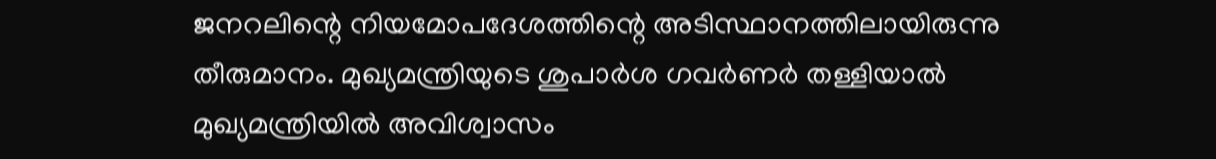ജനറലിന്റെ നിയമോപദേശത്തിന്റെ അടിസ്ഥാനത്തിലായിരുന്നു തീരുമാനം. മുഖ്യമന്ത്രിയുടെ ശുപാര്‍ശ ഗവര്‍ണര്‍ തള്ളിയാല്‍ മുഖ്യമന്ത്രിയില്‍ അവിശ്വാസം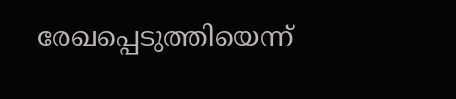രേഖപ്പെടുത്തിയെന്ന്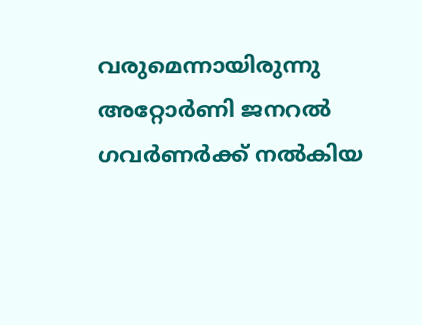വരുമെന്നായിരുന്നു അറ്റോര്‍ണി ജനറല്‍ ഗവര്‍ണര്‍ക്ക് നല്‍കിയ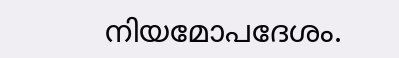നിയമോപദേശം.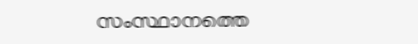സംസ്ഥാനത്തെ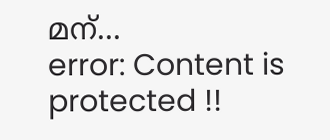മന്...
error: Content is protected !!